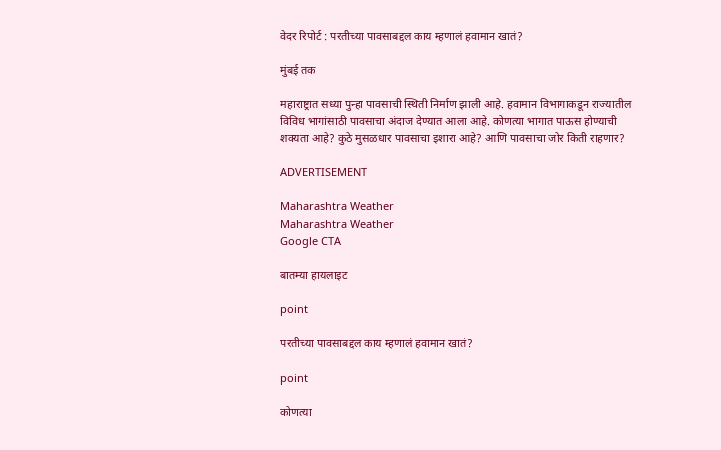वेदर रिपोर्ट : परतीच्या पावसाबद्दल काय म्हणालं हवामान खातं?

मुंबई तक

महाराष्ट्रात सध्या पुन्हा पावसाची स्थिती निर्माण झाली आहे. हवामान विभागाकडून राज्यातील विविध भागांसाठी पावसाचा अंदाज देण्यात आला आहे. कोणत्या भागात पाऊस होण्याची शक्यता आहे? कुठे मुसळधार पावसाचा इशारा आहे? आणि पावसाचा जोर किती राहणार?

ADVERTISEMENT

Maharashtra Weather
Maharashtra Weather
Google CTA

बातम्या हायलाइट

point

परतीच्या पावसाबद्दल काय म्हणालं हवामान खातं?

point

कोणत्या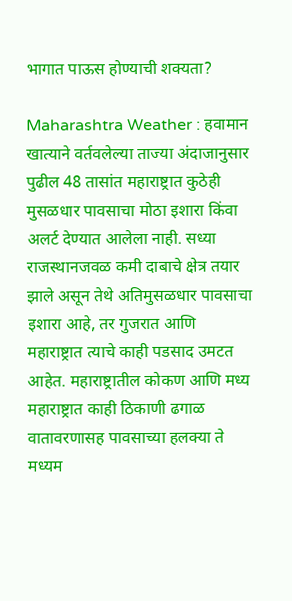भागात पाऊस होण्याची शक्यता?

Maharashtra Weather : हवामान खात्याने वर्तवलेल्या ताज्या अंदाजानुसार पुढील 48 तासांत महाराष्ट्रात कुठेही मुसळधार पावसाचा मोठा इशारा किंवा अलर्ट देण्यात आलेला नाही. सध्या राजस्थानजवळ कमी दाबाचे क्षेत्र तयार झाले असून तेथे अतिमुसळधार पावसाचा इशारा आहे, तर गुजरात आणि महाराष्ट्रात त्याचे काही पडसाद उमटत आहेत. महाराष्ट्रातील कोकण आणि मध्य महाराष्ट्रात काही ठिकाणी ढगाळ वातावरणासह पावसाच्या हलक्या ते मध्यम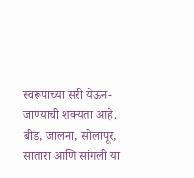स्वरूपाच्या सरी येऊन-जाण्याची शक्यता आहे. बीड, जालना, सोलापूर, सातारा आणि सांगली या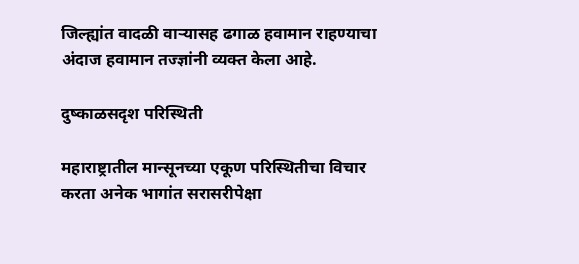जिल्ह्यांत वादळी वाऱ्यासह ढगाळ हवामान राहण्याचा अंदाज हवामान तज्ज्ञांनी व्यक्त केला आहे.

दुष्काळसदृश परिस्थिती

महाराष्ट्रातील मान्सूनच्या एकूण परिस्थितीचा विचार करता अनेक भागांत सरासरीपेक्षा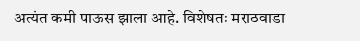अत्यंत कमी पाऊस झाला आहे. विशेषतः मराठवाडा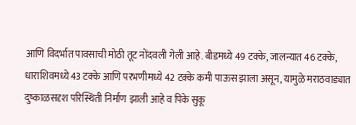आणि विदर्भात पावसाची मोठी तूट नोंदवली गेली आहे. बीडमध्ये 49 टक्के, जालन्यात 46 टक्के, धाराशिवमध्ये 43 टक्के आणि परभणीमध्ये 42 टक्के कमी पाऊस झाला असून, यामुळे मराठवाड्यात दुष्काळसदृश परिस्थिती निर्माण झाली आहे व पिके सुकू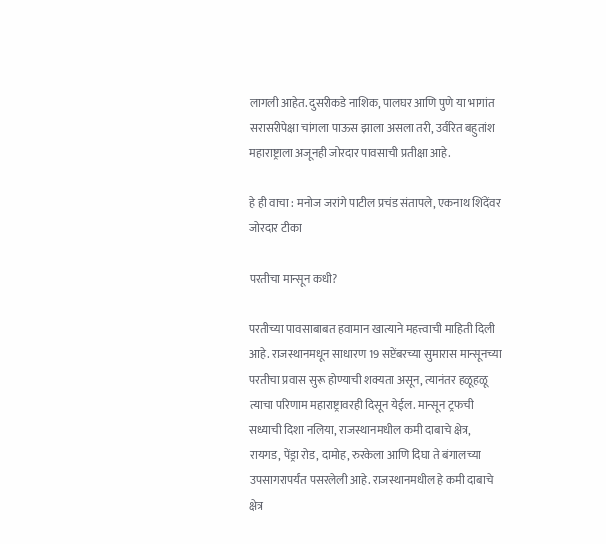लागली आहेत. दुसरीकडे नाशिक, पालघर आणि पुणे या भागांत सरासरीपेक्षा चांगला पाऊस झाला असला तरी, उर्वरित बहुतांश महाराष्ट्राला अजूनही जोरदार पावसाची प्रतीक्षा आहे.

हे ही वाचा : मनोज जरांगे पाटील प्रचंड संतापले, एकनाथ शिंदेंवर जोरदार टीका

परतीचा मान्सून कधी?

परतीच्या पावसाबाबत हवामान खात्याने महत्त्वाची माहिती दिली आहे. राजस्थानमधून साधारण 19 सप्टेंबरच्या सुमारास मान्सूनच्या परतीचा प्रवास सुरू होण्याची शक्यता असून, त्यानंतर हळूहळू त्याचा परिणाम महाराष्ट्रावरही दिसून येईल. मान्सून ट्रफची सध्याची दिशा नलिया, राजस्थानमधील कमी दाबाचे क्षेत्र, रायगड, पेंड्रा रोड, दामोह, रुरकेला आणि दिघा ते बंगालच्या उपसागरापर्यंत पसरलेली आहे. राजस्थानमधील हे कमी दाबाचे क्षेत्र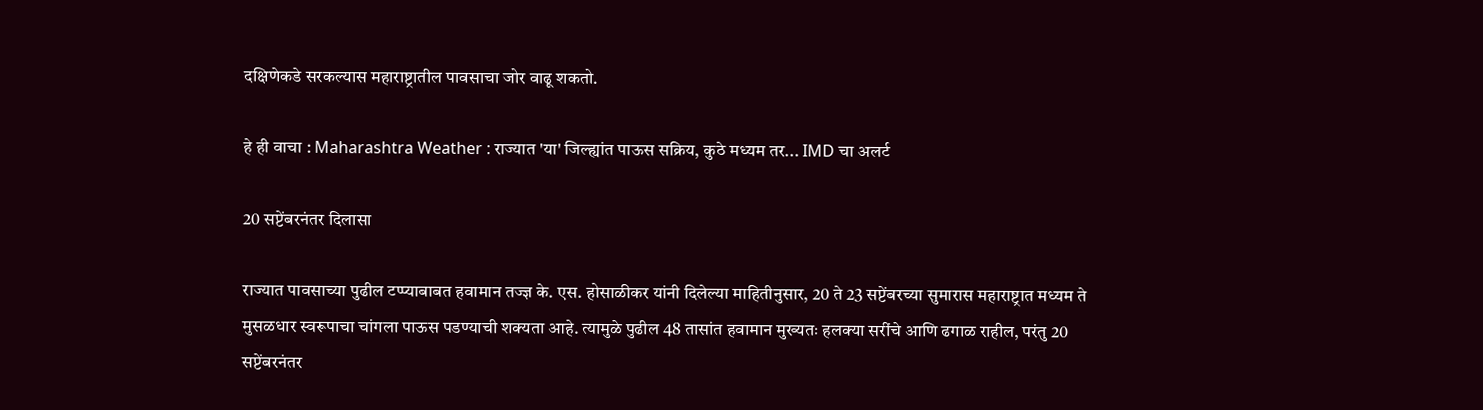दक्षिणेकडे सरकल्यास महाराष्ट्रातील पावसाचा जोर वाढू शकतो.

हे ही वाचा : Maharashtra Weather : राज्यात 'या' जिल्ह्यांत पाऊस सक्रिय, कुठे मध्यम तर... IMD चा अलर्ट

20 सप्टेंबरनंतर दिलासा

राज्यात पावसाच्या पुढील टप्प्याबाबत हवामान तज्ज्ञ के. एस. होसाळीकर यांनी दिलेल्या माहितीनुसार, 20 ते 23 सप्टेंबरच्या सुमारास महाराष्ट्रात मध्यम ते मुसळधार स्वरूपाचा चांगला पाऊस पडण्याची शक्यता आहे. त्यामुळे पुढील 48 तासांत हवामान मुख्यतः हलक्या सरींचे आणि ढगाळ राहील, परंतु 20 सप्टेंबरनंतर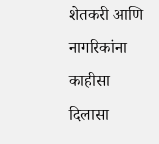शेतकरी आणि नागरिकांना काहीसा दिलासा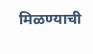मिळण्याची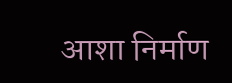आशा निर्माण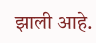झाली आहे.